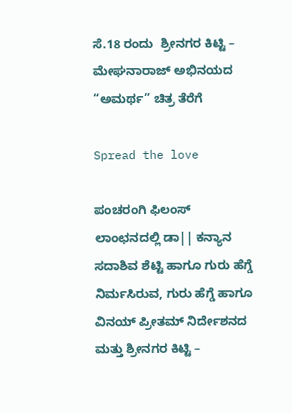ಸೆ.18 ರಂದು  ಶ್ರೀನಗರ ಕಿಟ್ಟಿ – ಮೇಘನಾರಾಜ್ ಅಭಿನಯದ “ಅಮರ್ಥ” ಚಿತ್ರ ತೆರೆಗೆ

Spread the love

ಪಂಚರಂಗಿ ಫಿಲಂಸ್ ಲಾಂಛನದಲ್ಲಿ ಡಾ|| ಕನ್ಯಾನ ಸದಾಶಿವ ಶೆಟ್ಟಿ ಹಾಗೂ ಗುರು ಹೆಗ್ಡೆ ನಿರ್ಮಸಿರುವ, ಗುರು ಹೆಗ್ಡೆ ಹಾಗೂ ವಿನಯ್ ಪ್ರೀತಮ್ ನಿರ್ದೇಶನದ ಮತ್ತು ಶ್ರೀನಗರ ಕಿಟ್ಟಿ –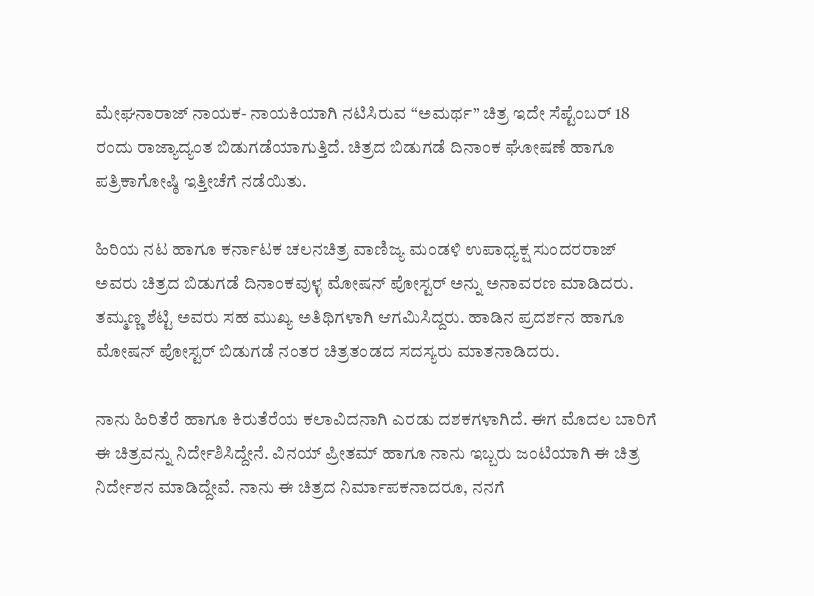ಮೇಘನಾರಾಜ್ ನಾಯಕ- ನಾಯಕಿಯಾಗಿ ನಟಿಸಿರುವ “ಅಮರ್ಥ” ಚಿತ್ರ ಇದೇ ಸೆಪ್ಟೆಂಬರ್ 18 ರಂದು ರಾಜ್ಯಾದ್ಯಂತ ಬಿಡುಗಡೆಯಾಗುತ್ತಿದೆ. ಚಿತ್ರದ ಬಿಡುಗಡೆ ದಿನಾಂಕ ಘೋಷಣೆ ಹಾಗೂ ಪತ್ರಿಕಾಗೋಷ್ಠಿ ಇತ್ತೀಚೆಗೆ ನಡೆಯಿತು.

ಹಿರಿಯ ನಟ ಹಾಗೂ ಕರ್ನಾಟಕ ಚಲನಚಿತ್ರ ವಾಣಿಜ್ಯ ಮಂಡಳಿ ಉಪಾಧ್ಯಕ್ಷ ಸುಂದರರಾಜ್ ಅವರು ಚಿತ್ರದ ಬಿಡುಗಡೆ ದಿನಾಂಕವುಳ್ಳ ಮೋಷನ್ ಪೋಸ್ಟರ್ ಅನ್ನು ಅನಾವರಣ ಮಾಡಿದರು. ತಮ್ಮಣ್ಣ ಶೆಟ್ಟಿ ಅವರು ಸಹ ಮುಖ್ಯ ಅತಿಥಿಗಳಾಗಿ ಆಗಮಿಸಿದ್ದರು. ಹಾಡಿನ ಪ್ರದರ್ಶನ ‌ಹಾಗೂ ಮೋಷನ್ ಪೋಸ್ಟರ್ ಬಿಡುಗಡೆ ನಂತರ ಚಿತ್ರತಂಡದ ಸದಸ್ಯರು ಮಾತನಾಡಿದರು.

ನಾನು ಹಿರಿತೆರೆ ಹಾಗೂ ಕಿರುತೆರೆಯ ಕಲಾವಿದನಾಗಿ ಎರಡು ದಶಕಗಳಾಗಿದೆ. ಈಗ ಮೊದಲ ಬಾರಿಗೆ ಈ ಚಿತ್ರವನ್ನು ನಿರ್ದೇಶಿಸಿದ್ದೇನೆ. ವಿನಯ್ ಪ್ರೀತಮ್ ಹಾಗೂ ನಾನು ಇಬ್ಬರು ಜಂಟಿಯಾಗಿ ಈ ಚಿತ್ರ ನಿರ್ದೇಶನ ಮಾಡಿದ್ದೇವೆ. ನಾನು ಈ ಚಿತ್ರದ ನಿರ್ಮಾಪಕನಾದರೂ, ನನಗೆ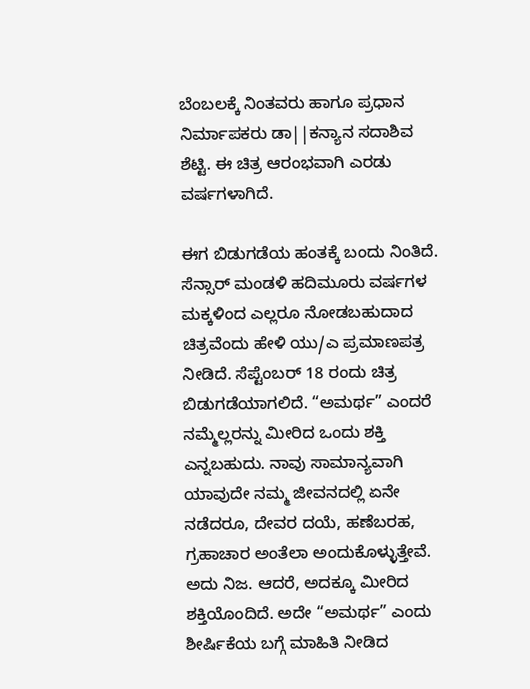ಬೆಂಬಲಕ್ಕೆ ನಿಂತವರು ಹಾಗೂ ಪ್ರಧಾನ ನಿರ್ಮಾಪಕರು ಡಾ||ಕನ್ಯಾನ ಸದಾಶಿವ ಶೆಟ್ಟಿ. ಈ ಚಿತ್ರ ಆರಂಭವಾಗಿ ಎರಡು ವರ್ಷಗಳಾಗಿದೆ.

ಈಗ ಬಿಡುಗಡೆಯ ಹಂತಕ್ಕೆ ಬಂದು ನಿಂತಿದೆ. ಸೆನ್ಸಾರ್ ಮಂಡಳಿ ಹದಿಮೂರು ವರ್ಷಗಳ ಮಕ್ಕಳಿಂದ ಎಲ್ಲರೂ ನೋಡಬಹುದಾದ ಚಿತ್ರವೆಂದು ಹೇಳಿ ಯು/ಎ ಪ್ರಮಾಣಪತ್ರ ನೀಡಿದೆ. ಸೆಪ್ಟೆಂಬರ್ 18 ರಂದು ಚಿತ್ರ ಬಿಡುಗಡೆಯಾಗಲಿದೆ. “ಅಮರ್ಥ” ಎಂದರೆ ನಮ್ಮೆಲ್ಲರನ್ನು ಮೀರಿದ ಒಂದು ಶಕ್ತಿ ಎನ್ನಬಹುದು. ನಾವು ಸಾಮಾನ್ಯವಾಗಿ ಯಾವುದೇ ನಮ್ಮ ಜೀವನದಲ್ಲಿ ಏನೇ ನಡೆದರೂ, ದೇವರ ದಯೆ, ಹಣೆಬರಹ, ಗ್ರಹಾಚಾರ ಅಂತೆಲಾ ಅಂದುಕೊಳ್ಳುತ್ತೇವೆ. ಅದು ನಿಜ. ಆದರೆ, ಅದಕ್ಕೂ ಮೀರಿದ ಶಕ್ತಿಯೊಂದಿದೆ. ಅದೇ “ಅಮರ್ಥ” ಎಂದು ಶೀರ್ಷಿಕೆಯ ಬಗ್ಗೆ ಮಾಹಿತಿ ನೀಡಿದ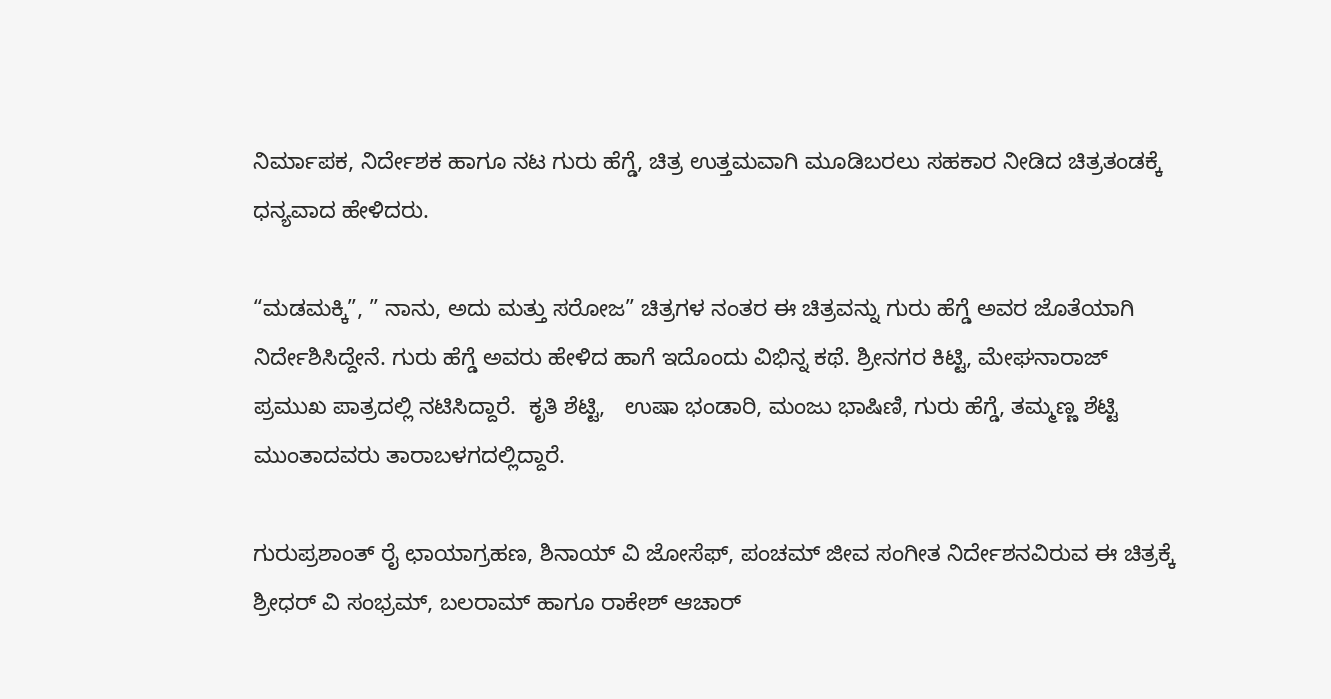ನಿರ್ಮಾಪಕ, ನಿರ್ದೇಶಕ ಹಾಗೂ ನಟ ಗುರು ಹೆಗ್ಡೆ, ಚಿತ್ರ ಉತ್ತಮವಾಗಿ ಮೂಡಿಬರಲು ಸಹಕಾರ ನೀಡಿದ ಚಿತ್ರತಂಡಕ್ಕೆ ಧನ್ಯವಾದ ಹೇಳಿದರು.

“ಮಡಮಕ್ಕಿ”, ” ನಾನು, ಅದು ಮತ್ತು ಸರೋಜ” ಚಿತ್ರಗಳ ನಂತರ ಈ ಚಿತ್ರವನ್ನು ಗುರು ಹೆಗ್ಡೆ ಅವರ ಜೊತೆಯಾಗಿ ನಿರ್ದೇಶಿಸಿದ್ದೇನೆ. ಗುರು ಹೆಗ್ಡೆ ಅವರು ಹೇಳಿದ ಹಾಗೆ ಇದೊಂದು ವಿಭಿನ್ನ ಕಥೆ‌. ಶ್ರೀನಗರ ಕಿಟ್ಟಿ, ಮೇಘನಾರಾಜ್ ಪ್ರಮುಖ ಪಾತ್ರದಲ್ಲಿ ನಟಿಸಿದ್ದಾರೆ‌‌.  ಕೃತಿ ಶೆಟ್ಟಿ,   ಉಷಾ ಭಂಡಾರಿ, ಮಂಜು ಭಾಷಿಣಿ, ಗುರು ಹೆಗ್ಡೆ, ತಮ್ಮಣ್ಣ ಶೆಟ್ಟಿ ಮುಂತಾದವರು ತಾರಾಬಳಗದಲ್ಲಿದ್ದಾರೆ.

ಗುರುಪ್ರಶಾಂತ್ ರೈ ಛಾಯಾಗ್ರಹಣ, ಶಿನಾಯ್ ವಿ ಜೋಸೆಫ್, ಪಂಚಮ್ ಜೀವ ಸಂಗೀತ ನಿರ್ದೇಶನವಿರುವ ಈ ಚಿತ್ರಕ್ಕೆ ಶ್ರೀಧರ್ ವಿ ಸಂಭ್ರಮ್, ಬಲರಾಮ್ ಹಾಗೂ ರಾಕೇಶ್ ಆಚಾರ್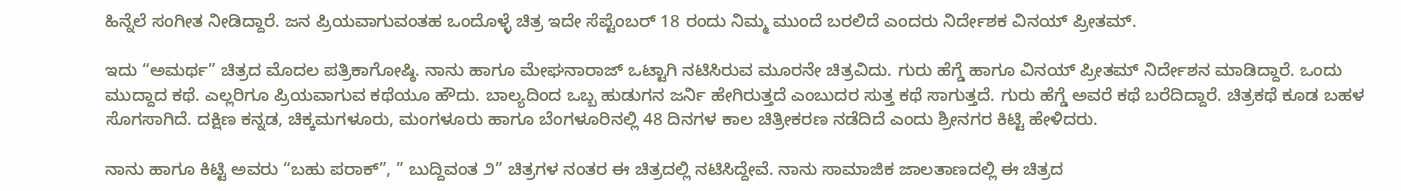ಹಿನ್ನೆಲೆ ಸಂಗೀತ ನೀಡಿದ್ದಾರೆ. ಜನ ಪ್ರಿಯವಾಗುವಂತಹ ಒಂದೊಳ್ಳೆ ಚಿತ್ರ ಇದೇ ಸೆಪ್ಟೆಂಬರ್ 18 ರಂದು ನಿಮ್ಮ ಮುಂದೆ ಬರಲಿದೆ ಎಂದರು ನಿರ್ದೇಶಕ ವಿನಯ್ ಪ್ರೀತಮ್.

ಇದು “ಅಮರ್ಥ” ಚಿತ್ರದ ಮೊದಲ ಪತ್ರಿಕಾಗೋಷ್ಠಿ. ನಾನು ಹಾಗೂ ಮೇಘನಾರಾಜ್ ಒಟ್ಟಾಗಿ ನಟಿಸಿರುವ ಮೂರನೇ ಚಿತ್ರವಿದು. ಗುರು ಹೆಗ್ಡೆ ಹಾಗೂ ವಿನಯ್ ಪ್ರೀತಮ್ ನಿರ್ದೇಶನ ಮಾಡಿದ್ದಾರೆ. ಒಂದು ಮುದ್ದಾದ ಕಥೆ. ಎಲ್ಲರಿಗೂ ಪ್ರಿಯವಾಗುವ ಕಥೆಯೂ ಹೌದು. ಬಾಲ್ಯದಿಂದ ಒಬ್ಬ ಹುಡುಗನ ಜರ್ನಿ ಹೇಗಿರುತ್ತದೆ ಎಂಬುದರ ಸುತ್ತ ಕಥೆ ಸಾಗುತ್ತದೆ. ಗುರು ಹೆಗ್ಡೆ ಅವರೆ ಕಥೆ ಬರೆದಿದ್ದಾರೆ. ಚಿತ್ರಕಥೆ ಕೂಡ ಬಹಳ ಸೊಗಸಾಗಿದೆ. ದಕ್ಷಿಣ ಕನ್ನಡ, ಚಿಕ್ಕಮಗಳೂರು, ಮಂಗಳೂರು ಹಾಗೂ ಬೆಂಗಳೂರಿನಲ್ಲಿ 48 ದಿನಗಳ ಕಾಲ ಚಿತ್ರೀಕರಣ ನಡೆದಿದೆ ಎಂದು ಶ್ರೀನಗರ ಕಿಟ್ಟಿ ಹೇಳಿದರು.

ನಾನು ಹಾಗೂ ಕಿಟ್ಟಿ ಅವರು “ಬಹು ಪರಾಕ್”, ” ಬುದ್ದಿವಂತ ೨” ಚಿತ್ರಗಳ ನಂತರ ಈ ಚಿತ್ರದಲ್ಲಿ ನಟಿಸಿದ್ದೇವೆ. ನಾನು ಸಾಮಾಜಿಕ ಜಾಲತಾಣದಲ್ಲಿ ಈ ಚಿತ್ರದ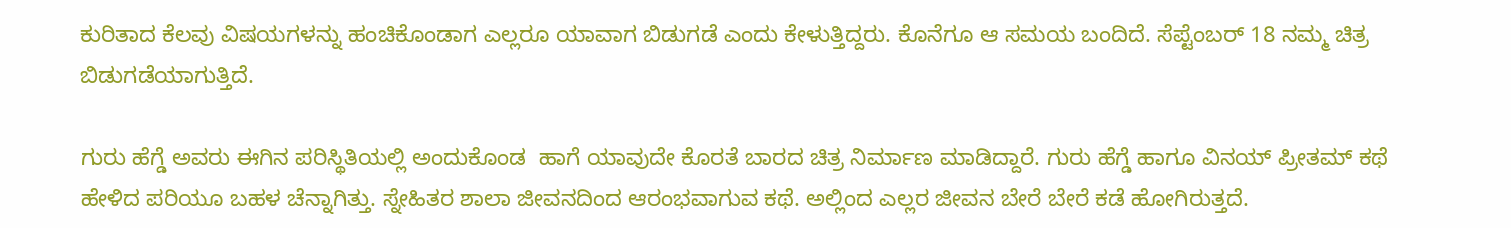ಕುರಿತಾದ ಕೆಲವು ವಿಷಯಗಳನ್ನು ಹಂಚಿಕೊಂಡಾಗ ಎಲ್ಲರೂ ಯಾವಾಗ ಬಿಡುಗಡೆ ಎಂದು ಕೇಳುತ್ತಿದ್ದರು. ಕೊನೆಗೂ ಆ ಸಮಯ ಬಂದಿದೆ. ಸೆಪ್ಟೆಂಬರ್ 18 ನಮ್ಮ ಚಿತ್ರ ಬಿಡುಗಡೆಯಾಗುತ್ತಿದೆ.

ಗುರು ಹೆಗ್ಡೆ ಅವರು ಈಗಿನ ಪರಿಸ್ಥಿತಿಯಲ್ಲಿ ಅಂದುಕೊಂಡ  ಹಾಗೆ ಯಾವುದೇ ಕೊರತೆ ಬಾರದ ಚಿತ್ರ ನಿರ್ಮಾಣ ಮಾಡಿದ್ದಾರೆ. ಗುರು ಹೆಗ್ಡೆ ಹಾಗೂ ವಿನಯ್ ಪ್ರೀತಮ್ ಕಥೆ ಹೇಳಿದ ಪರಿಯೂ ಬಹಳ ಚೆನ್ನಾಗಿತ್ತು. ಸ್ನೇಹಿತರ ಶಾಲಾ ಜೀವನದಿಂದ ಆರಂಭವಾಗುವ ಕಥೆ‌. ಅಲ್ಲಿಂದ ಎಲ್ಲರ ಜೀವನ ಬೇರೆ ಬೇರೆ ಕಡೆ ಹೋಗಿರುತ್ತದೆ.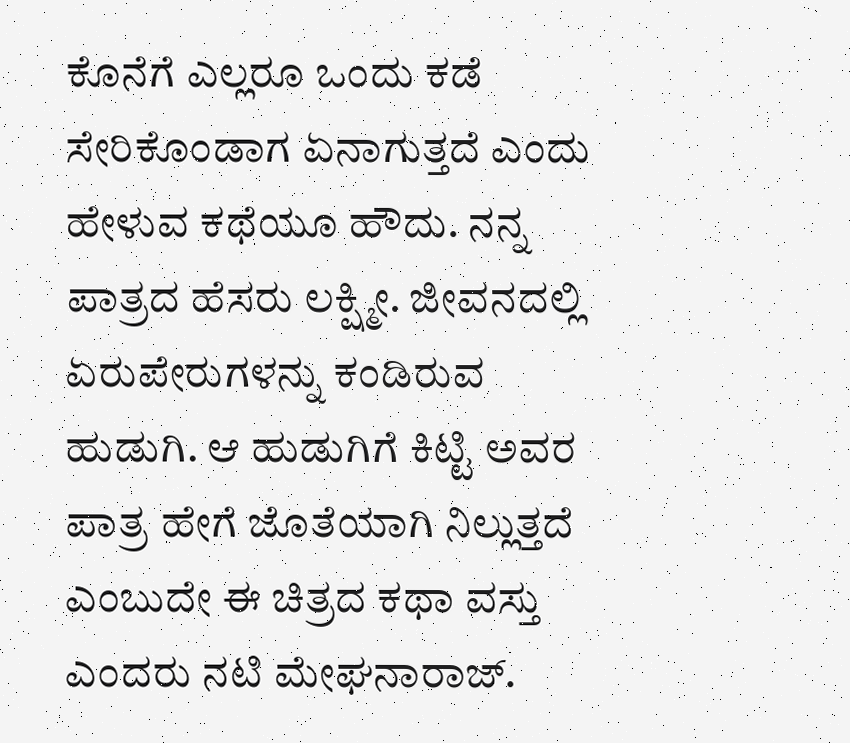ಕೊನೆಗೆ ಎಲ್ಲರೂ ಒಂದು ಕಡೆ ಸೇರಿಕೊಂಡಾಗ ಏನಾಗುತ್ತದೆ ಎಂದು ಹೇಳುವ ಕಥೆಯೂ ಹೌದು. ನನ್ನ ಪಾತ್ರದ ಹೆಸರು ಲಕ್ಷ್ಮೀ. ಜೀವನದಲ್ಲಿ ಏರುಪೇರುಗಳನ್ನು ಕಂಡಿರುವ ಹುಡುಗಿ. ಆ ಹುಡುಗಿಗೆ ಕಿಟ್ಟಿ ಅವರ ಪಾತ್ರ ಹೇಗೆ ಜೊತೆಯಾಗಿ ನಿಲ್ಲುತ್ತದೆ ಎಂಬುದೇ ಈ ಚಿತ್ರದ ಕಥಾ ವಸ್ತು ಎಂದರು ನಟಿ ಮೇಘನಾರಾಜ್.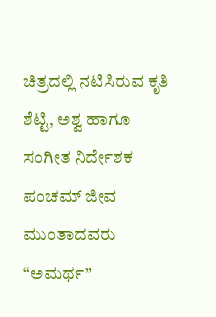ಚಿತ್ರದಲ್ಲಿ ನಟಿಸಿರುವ ಕೃತಿ ಶೆಟ್ಟಿ, ಅಶ್ವ ಹಾಗೂ ಸಂಗೀತ ನಿರ್ದೇಶಕ ಪಂಚಮ್ ಜೀವ ಮುಂತಾದವರು “ಅಮರ್ಥ”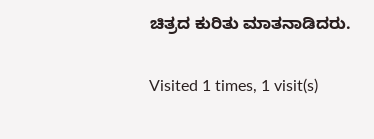ಚಿತ್ರದ ಕುರಿತು ಮಾತನಾಡಿದರು.

Visited 1 times, 1 visit(s)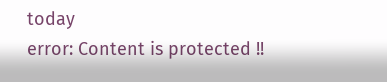today
error: Content is protected !!